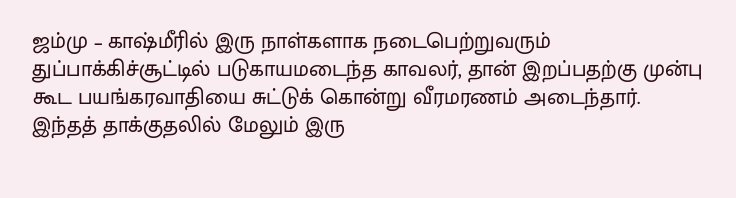ஜம்மு – காஷ்மீரில் இரு நாள்களாக நடைபெற்றுவரும் துப்பாக்கிச்சூட்டில் படுகாயமடைந்த காவலர், தான் இறப்பதற்கு முன்பு கூட பயங்கரவாதியை சுட்டுக் கொன்று வீரமரணம் அடைந்தார்.
இந்தத் தாக்குதலில் மேலும் இரு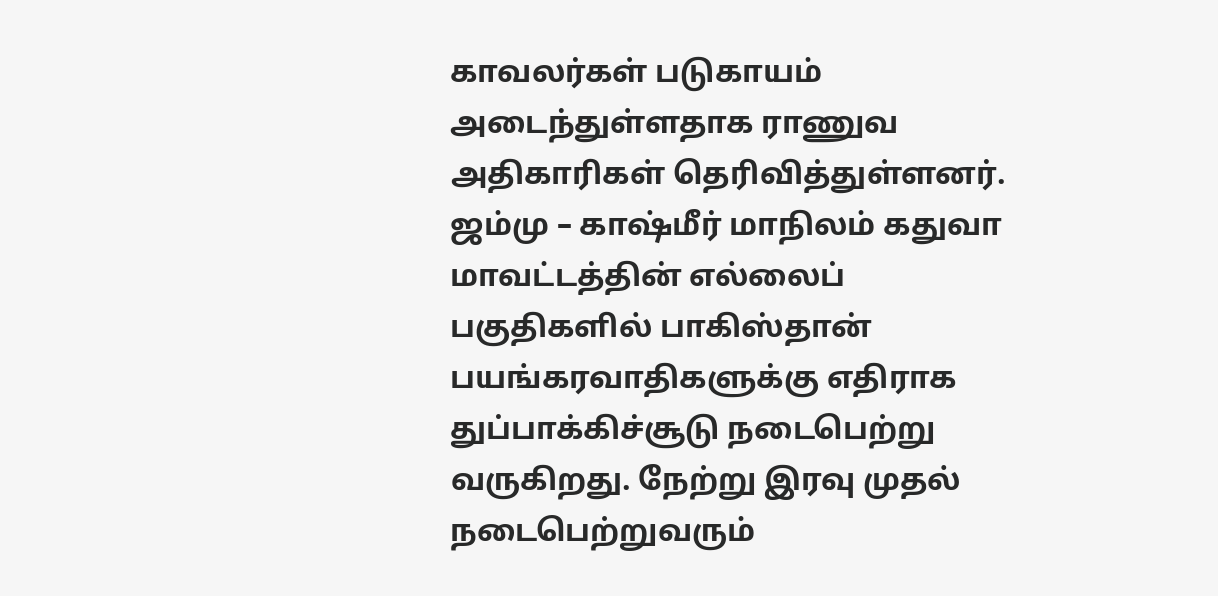காவலர்கள் படுகாயம் அடைந்துள்ளதாக ராணுவ அதிகாரிகள் தெரிவித்துள்ளனர்.
ஜம்மு – காஷ்மீர் மாநிலம் கதுவா மாவட்டத்தின் எல்லைப் பகுதிகளில் பாகிஸ்தான் பயங்கரவாதிகளுக்கு எதிராக துப்பாக்கிச்சூடு நடைபெற்று வருகிறது. நேற்று இரவு முதல் நடைபெற்றுவரும்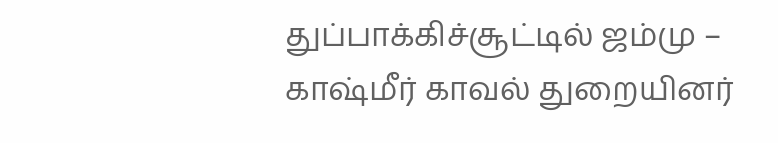துப்பாக்கிச்சூட்டில் ஜம்மு – காஷ்மீர் காவல் துறையினர்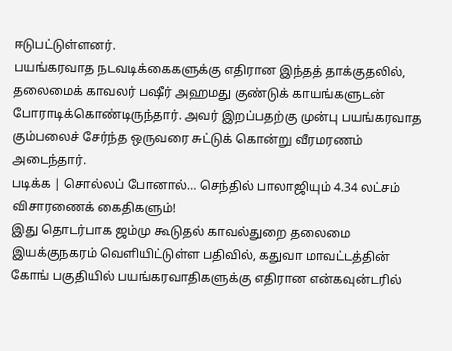ஈடுபட்டுள்ளனர்.
பயங்கரவாத நடவடிக்கைகளுக்கு எதிரான இந்தத் தாக்குதலில், தலைமைக் காவலர் பஷீர் அஹமது குண்டுக் காயங்களுடன் போராடிக்கொண்டிருந்தார். அவர் இறப்பதற்கு முன்பு பயங்கரவாத கும்பலைச் சேர்ந்த ஒருவரை சுட்டுக் கொன்று வீரமரணம் அடைந்தார்.
படிக்க | சொல்லப் போனால்… செந்தில் பாலாஜியும் 4.34 லட்சம் விசாரணைக் கைதிகளும்!
இது தொடர்பாக ஜம்மு கூடுதல் காவல்துறை தலைமை இயக்குநகரம் வெளியிட்டுள்ள பதிவில், கதுவா மாவட்டத்தின் கோங் பகுதியில் பயங்கரவாதிகளுக்கு எதிரான என்கவுன்டரில்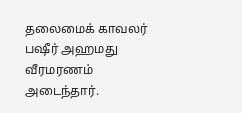தலைமைக் காவலர் பஷீர் அஹமது வீரமரணம் அடைந்தார்.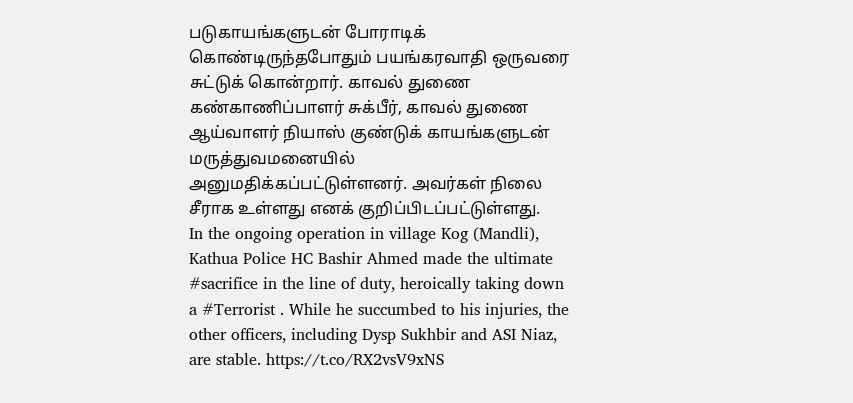படுகாயங்களுடன் போராடிக் கொண்டிருந்தபோதும் பயங்கரவாதி ஒருவரை சுட்டுக் கொன்றார். காவல் துணை கண்காணிப்பாளர் சுக்பீர், காவல் துணை ஆய்வாளர் நியாஸ் குண்டுக் காயங்களுடன் மருத்துவமனையில் அனுமதிக்கப்பட்டுள்ளனர். அவர்கள் நிலை சீராக உள்ளது எனக் குறிப்பிடப்பட்டுள்ளது.
In the ongoing operation in village Kog (Mandli), Kathua Police HC Bashir Ahmed made the ultimate #sacrifice in the line of duty, heroically taking down a #Terrorist . While he succumbed to his injuries, the other officers, including Dysp Sukhbir and ASI Niaz, are stable. https://t.co/RX2vsV9xNS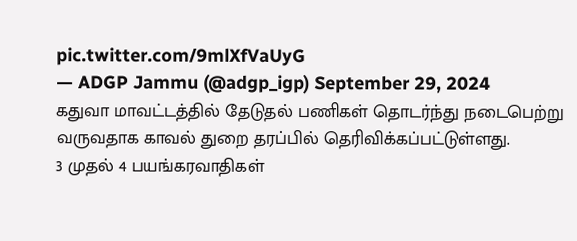pic.twitter.com/9mlXfVaUyG
— ADGP Jammu (@adgp_igp) September 29, 2024
கதுவா மாவட்டத்தில் தேடுதல் பணிகள் தொடர்ந்து நடைபெற்று வருவதாக காவல் துறை தரப்பில் தெரிவிக்கப்பட்டுள்ளது.
3 முதல் 4 பயங்கரவாதிகள்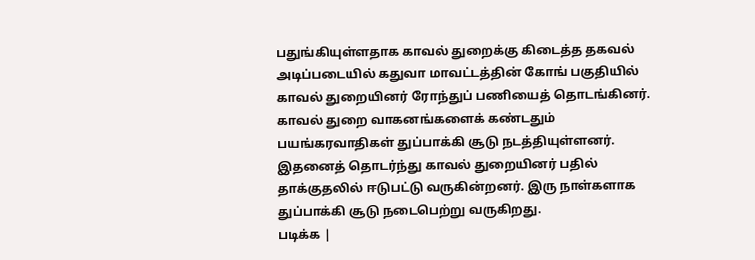பதுங்கியுள்ளதாக காவல் துறைக்கு கிடைத்த தகவல் அடிப்படையில் கதுவா மாவட்டத்தின் கோங் பகுதியில் காவல் துறையினர் ரோந்துப் பணியைத் தொடங்கினர். காவல் துறை வாகனங்களைக் கண்டதும் பயங்கரவாதிகள் துப்பாக்கி சூடு நடத்தியுள்ளனர். இதனைத் தொடர்ந்து காவல் துறையினர் பதில் தாக்குதலில் ஈடுபட்டு வருகின்றனர். இரு நாள்களாக துப்பாக்கி சூடு நடைபெற்று வருகிறது.
படிக்க |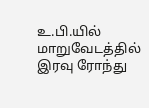உ.பி.யில் மாறுவேடத்தில் இரவு ரோந்து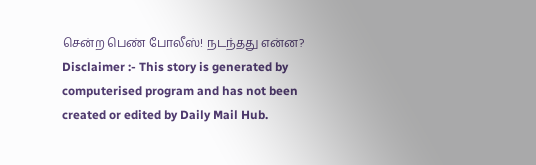சென்ற பெண் போலீஸ்! நடந்தது என்ன?
Disclaimer :- This story is generated by computerised program and has not been created or edited by Daily Mail Hub.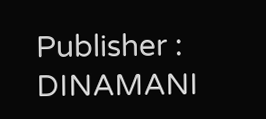Publisher : DINAMANI